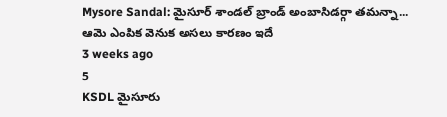Mysore Sandal: మైసూర్ శాండల్ బ్రాండ్ అంబాసిడర్గా తమన్నా... ఆమె ఎంపిక వెనుక అసలు కారణం ఇదే
3 weeks ago
5
KSDL మైసూరు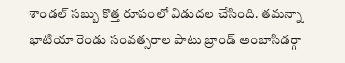శాండల్ సబ్బు కొత్త రూపంలో విడుదల చేసింది. తమన్నా భాటియా రెండు సంవత్సరాల పాటు బ్రాండ్ అంబాసిడర్గా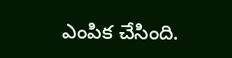ఎంపిక చేసింది.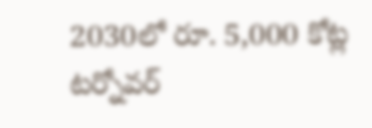2030లో రూ. 5,000 కోట్ల టర్నోవర్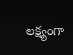లక్ష్యంగా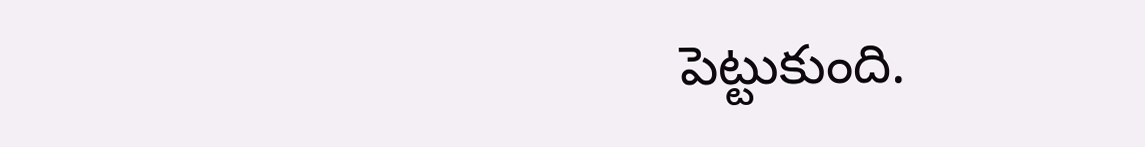పెట్టుకుంది.